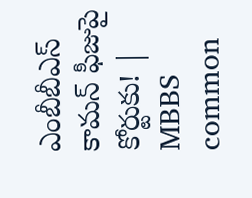ఎంబీబీఎస్ కామన్ ఫీజుపై కోర్టుకు! | MBBS common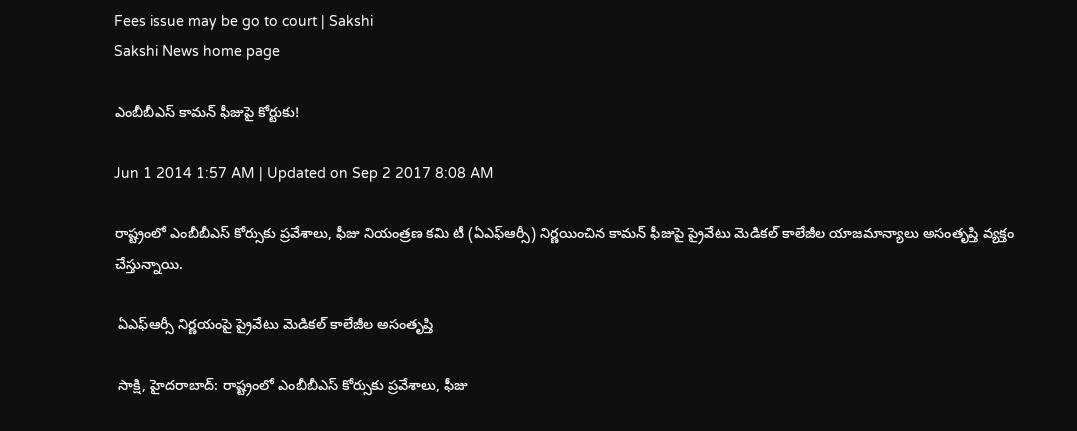Fees issue may be go to court | Sakshi
Sakshi News home page

ఎంబీబీఎస్ కామన్ ఫీజుపై కోర్టుకు!

Jun 1 2014 1:57 AM | Updated on Sep 2 2017 8:08 AM

రాష్ట్రంలో ఎంబీబీఎస్ కోర్సుకు ప్రవేశాలు, ఫీజు నియంత్రణ కమి టీ (ఏఎఫ్‌ఆర్సీ) నిర్ణయించిన కామన్ ఫీజుపై ప్రైవేటు మెడికల్ కాలేజీల యాజమాన్యాలు అసంతృప్తి వ్యక్తం చేస్తున్నాయి.

 ఏఎఫ్‌ఆర్సీ నిర్ణయంపై ప్రైవేటు మెడికల్ కాలేజీల అసంతృప్తి

 సాక్షి, హైదరాబాద్: రాష్ట్రంలో ఎంబీబీఎస్ కోర్సుకు ప్రవేశాలు, ఫీజు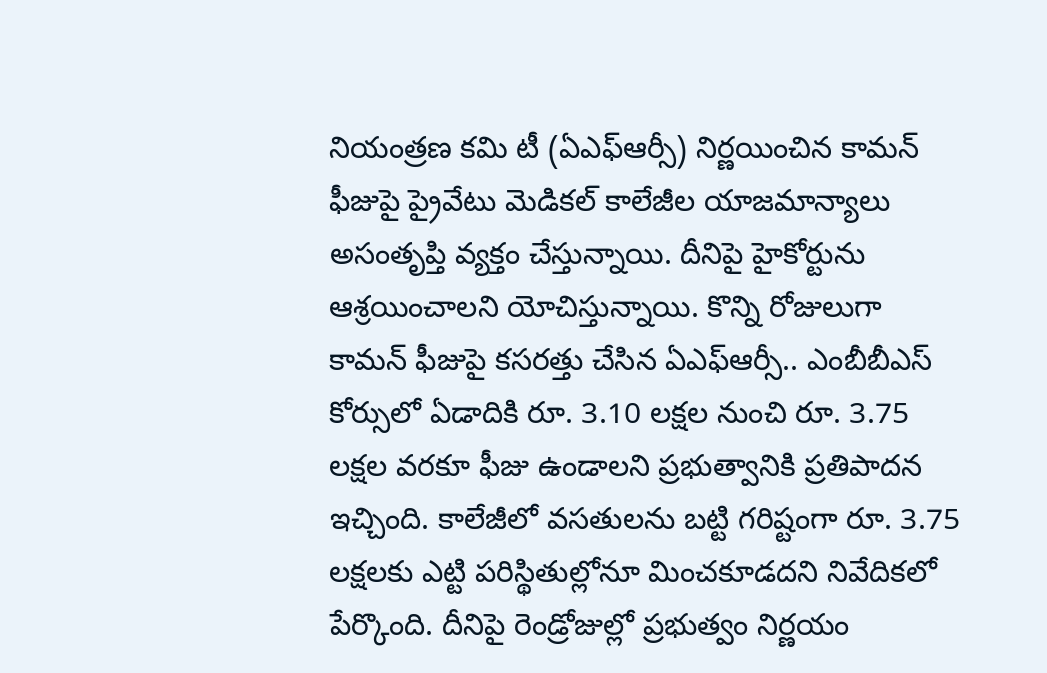నియంత్రణ కమి టీ (ఏఎఫ్‌ఆర్సీ) నిర్ణయించిన కామన్ ఫీజుపై ప్రైవేటు మెడికల్ కాలేజీల యాజమాన్యాలు అసంతృప్తి వ్యక్తం చేస్తున్నాయి. దీనిపై హైకోర్టును ఆశ్రయించాలని యోచిస్తున్నాయి. కొన్ని రోజులుగా కామన్ ఫీజుపై కసరత్తు చేసిన ఏఎఫ్‌ఆర్సీ.. ఎంబీబీఎస్ కోర్సులో ఏడాదికి రూ. 3.10 లక్షల నుంచి రూ. 3.75 లక్షల వరకూ ఫీజు ఉండాలని ప్రభుత్వానికి ప్రతిపాదన ఇచ్చింది. కాలేజీలో వసతులను బట్టి గరిష్టంగా రూ. 3.75 లక్షలకు ఎట్టి పరిస్థితుల్లోనూ మించకూడదని నివేదికలో పేర్కొంది. దీనిపై రెండ్రోజుల్లో ప్రభుత్వం నిర్ణయం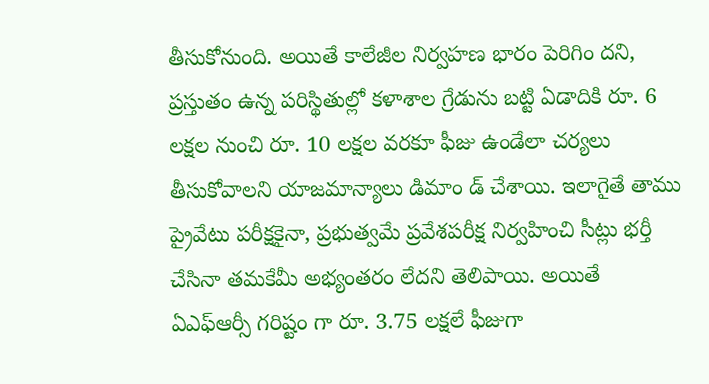తీసుకోనుంది. అయితే కాలేజీల నిర్వహణ భారం పెరిగిం దని, ప్రస్తుతం ఉన్న పరిస్థితుల్లో కళాశాల గ్రేడును బట్టి ఏడాదికి రూ. 6 లక్షల నుంచి రూ. 10 లక్షల వరకూ ఫీజు ఉండేలా చర్యలు తీసుకోవాలని యాజమాన్యాలు డిమాం డ్ చేశాయి. ఇలాగైతే తాము ప్రైవేటు పరీక్షకైనా, ప్రభుత్వమే ప్రవేశపరీక్ష నిర్వహించి సీట్లు భర్తీ చేసినా తమకేమీ అభ్యంతరం లేదని తెలిపాయి. అయితే ఏఎఫ్‌ఆర్సీ గరిష్టం గా రూ. 3.75 లక్షలే ఫీజుగా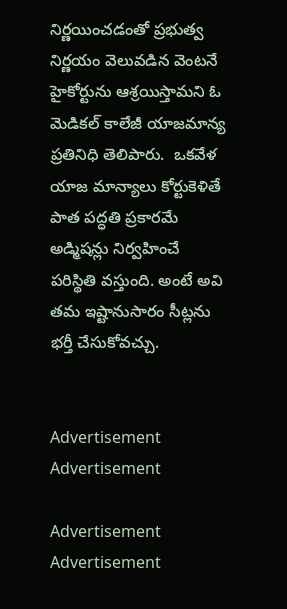నిర్ణయించడంతో ప్రభుత్వ నిర్ణయం వెలువడిన వెంటనే హైకోర్టును ఆశ్రయిస్తామని ఓ మెడికల్ కాలేజీ యాజమాన్య ప్రతినిధి తెలిపారు.  ఒకవేళ యాజ మాన్యాలు కోర్టుకెళితే పాత పద్ధతి ప్రకారమే అడ్మిషన్లు నిర్వహించే పరిస్థితి వస్తుంది. అంటే అవి తమ ఇష్టానుసారం సీట్లను భర్తీ చేసుకోవచ్చు.


Advertisement
Advertisement

Advertisement
Advertisement